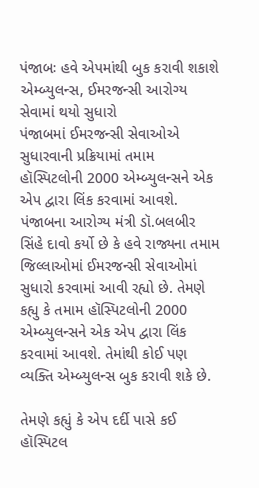પંજાબઃ હવે એપમાંથી બુક કરાવી શકાશે એમ્બ્યુલન્સ, ઈમરજન્સી આરોગ્ય સેવામાં થયો સુધારો
પંજાબમાં ઈમરજન્સી સેવાઓએ સુધારવાની પ્રક્રિયામાં તમામ હૉસ્પિટલોની 2000 એમ્બ્યુલન્સને એક એપ દ્વારા લિંક કરવામાં આવશે.
પંજાબના આરોગ્ય મંત્રી ડૉ.બલબીર સિંહે દાવો કર્યો છે કે હવે રાજ્યના તમામ જિલ્લાઓમાં ઈમરજન્સી સેવાઓમાં સુધારો કરવામાં આવી રહ્યો છે. તેમણે કહ્યુ કે તમામ હૉસ્પિટલોની 2000 એમ્બ્યુલન્સને એક એપ દ્વારા લિંક કરવામાં આવશે. તેમાંથી કોઈ પણ વ્યક્તિ એમ્બ્યુલન્સ બુક કરાવી શકે છે.

તેમણે કહ્યું કે એપ દર્દી પાસે કઈ હૉસ્પિટલ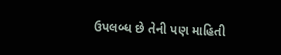ઉપલબ્ધ છે તેની પણ માહિતી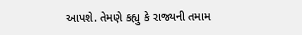આપશે. તેમણે કહ્યુ કે રાજ્યની તમામ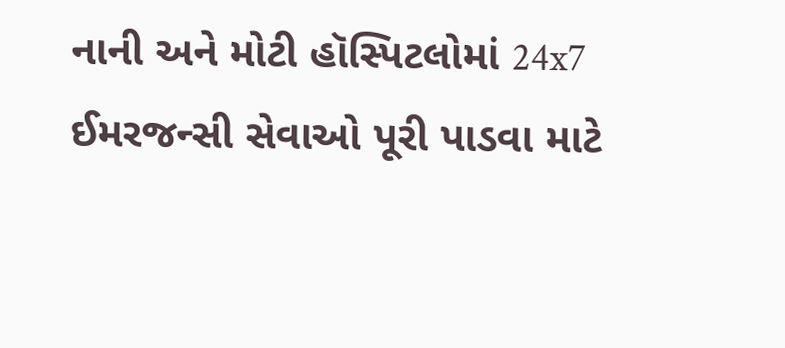નાની અને મોટી હૉસ્પિટલોમાં 24x7 ઈમરજન્સી સેવાઓ પૂરી પાડવા માટે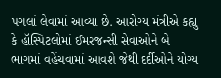પગલાં લેવામાં આવ્યા છે. આરોગ્ય મંત્રીએ કહ્યુ કે હૉસ્પિટલોમાં ઈમરજન્સી સેવાઓને બે ભાગમાં વહેંચવામાં આવશે જેથી દર્દીઓને યોગ્ય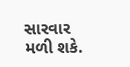સારવાર મળી શકે.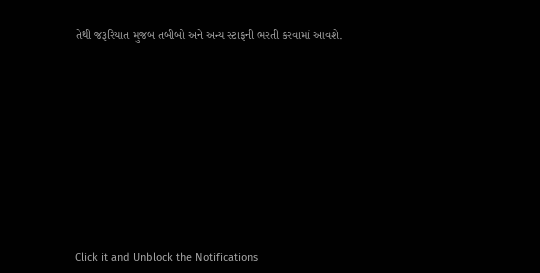તેથી જરૂરિયાત મુજબ તબીબો અને અન્ય સ્ટાફની ભરતી કરવામાં આવશે.












Click it and Unblock the Notifications